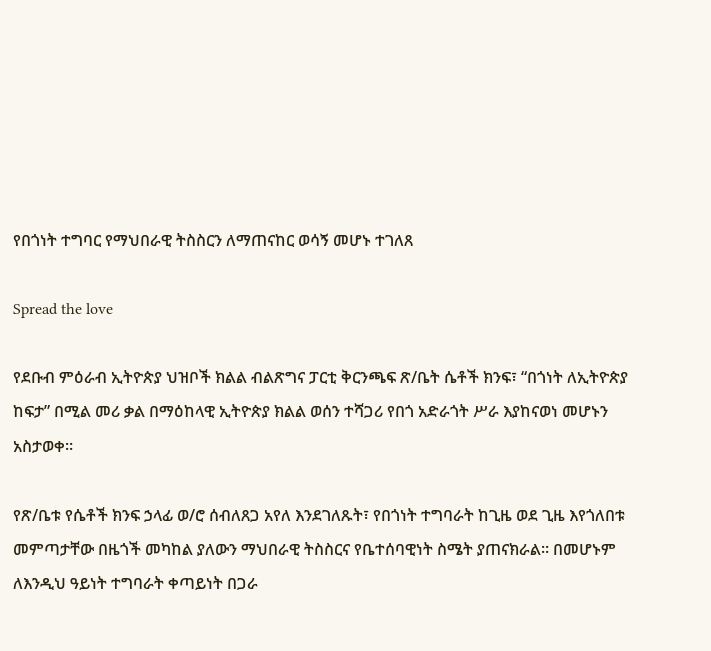የበጎነት ተግባር የማህበራዊ ትስስርን ለማጠናከር ወሳኝ መሆኑ ተገለጸ

Spread the love

የደቡብ ምዕራብ ኢትዮጵያ ህዝቦች ክልል ብልጽግና ፓርቲ ቅርንጫፍ ጽ/ቤት ሴቶች ክንፍ፣ “በጎነት ለኢትዮጵያ ከፍታ” በሚል መሪ ቃል በማዕከላዊ ኢትዮጵያ ክልል ወሰን ተሻጋሪ የበጎ አድራጎት ሥራ እያከናወነ መሆኑን አስታወቀ።

የጽ/ቤቱ የሴቶች ክንፍ ኃላፊ ወ/ሮ ሰብለጸጋ አየለ እንደገለጹት፣ የበጎነት ተግባራት ከጊዜ ወደ ጊዜ እየጎለበቱ መምጣታቸው በዜጎች መካከል ያለውን ማህበራዊ ትስስርና የቤተሰባዊነት ስሜት ያጠናክራል። በመሆኑም ለእንዲህ ዓይነት ተግባራት ቀጣይነት በጋራ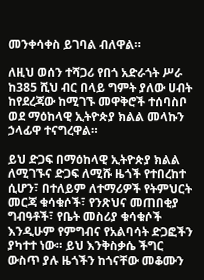መንቀሳቀስ ይገባል ብለዋል።

ለዚህ ወሰን ተሻጋሪ የበጎ አድራጎት ሥራ ከ385 ሺህ ብር በላይ ግምት ያለው ሀብት ከየደረጃው ከሚገኙ መዋቅሮች ተሰባስቦ ወደ ማዕከላዊ ኢትዮጵያ ክልል መላኩን ኃላፊዋ ተናግረዋል።

ይህ ድጋፍ በማዕከላዊ ኢትዮጵያ ክልል ለሚገኙና ድጋፍ ለሚሹ ዜጎች የተበረከተ ሲሆን፣ በተለይም ለተማሪዎች የትምህርት መርጃ ቁሳቁሶች፣ የንጽህና መጠበቂያ ግብዓቶች፣ የቤት መስሪያ ቁሳቁሶች እንዲሁም የምግብና የአልባሳት ድጋፎችን ያካተተ ነው። ይህ እንቅስቃሴ ችግር ውስጥ ያሉ ዜጎችን ከጎናቸው መቆሙን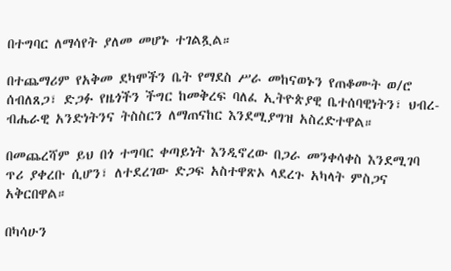በተግባር ለማሳየት ያለመ መሆኑ ተገልጿል።

በተጨማሪም የአቅመ ደካሞችን ቤት የማደስ ሥራ መከናወኑን የጠቆሙት ወ/ሮ ሰብለጸጋ፣ ድጋፉ የዜጎችን ችግር ከመቅረፍ ባለፈ ኢትዮጵያዊ ቤተሰባዊነትን፣ ህብረ-ብሔራዊ አንድነትንና ትስስርን ለማጠናከር እንደሚያግዝ አስረድተዋል።

በመጨረሻም ይህ በጎ ተግባር ቀጣይነት እንዲኖረው በጋራ መንቀሳቀስ እንደሚገባ ጥሪ ያቀረቡ ሲሆን፣ ለተደረገው ድጋፍ አስተዋጽኦ ላደረጉ አካላት ምስጋና አቅርበዋል።

በካሳሁን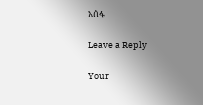አሰፋ

Leave a Reply

Your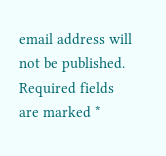email address will not be published. Required fields are marked *